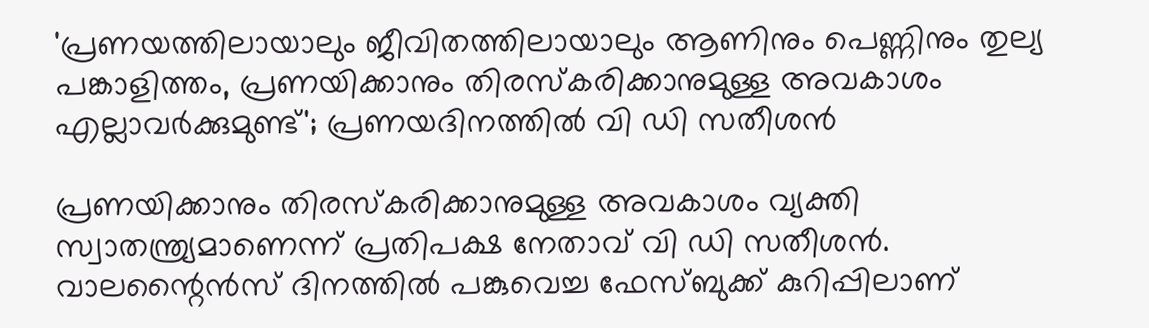'പ്രണയത്തിലായാലും ജീവിതത്തിലായാലും ആണിനും പെണ്ണിനും തുല്യ പങ്കാളിത്തം, പ്രണയിക്കാനും തിരസ്കരിക്കാനുമുള്ള അവകാശം എല്ലാവർക്കുമുണ്ട്'; പ്രണയദിനത്തിൽ വി ഡി സതീശന്‍

പ്രണയിക്കാനും തിരസ്കരിക്കാനുമുള്ള അവകാശം വ്യക്തി സ്വാതന്ത്ര്യമാണെന്ന് പ്രതിപക്ഷ നേതാവ് വി ഡി സതീശന്‍. വാലന്റൈന്‍സ് ദിനത്തില്‍ പങ്കുവെച്ച ഫേസ്ബുക്ക് കുറിപ്പിലാണ്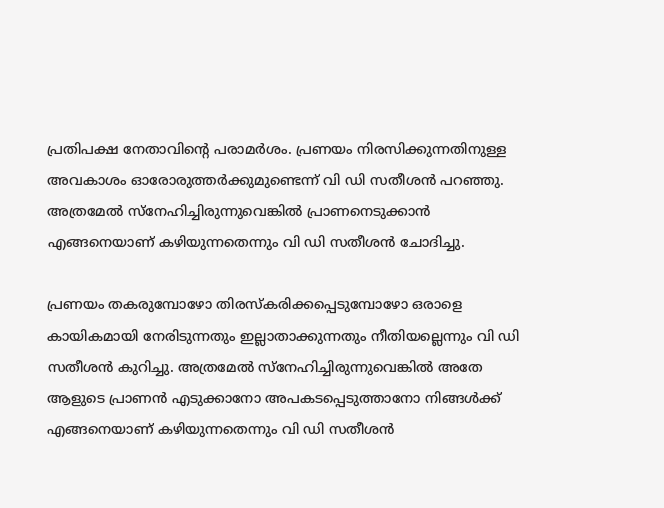പ്രതിപക്ഷ നേതാവിന്റെ പരാമർശം. പ്രണയം നിരസിക്കുന്നതിനുള്ള അവകാശം ഓരോരുത്തര്‍ക്കുമുണ്ടെന്ന് വി ഡി സതീശന്‍ പറഞ്ഞു. അത്രമേൽ സ്‌നേഹിച്ചിരുന്നുവെങ്കിൽ പ്രാണനെടുക്കാൻ എങ്ങനെയാണ് കഴിയുന്നതെന്നും വി ഡി സതീശൻ ചോദിച്ചു.

പ്രണയം തകരുമ്പോഴോ തിരസ്‌കരിക്കപ്പെടുമ്പോഴോ ഒരാളെ കായികമായി നേരിടുന്നതും ഇല്ലാതാക്കുന്നതും നീതിയല്ലെന്നും വി ഡി സതീശൻ കുറിച്ചു. അത്രമേല്‍ സ്‌നേഹിച്ചിരുന്നുവെങ്കില്‍ അതേ ആളുടെ പ്രാണന്‍ എടുക്കാനോ അപകടപ്പെടുത്താനോ നിങ്ങള്‍ക്ക് എങ്ങനെയാണ് കഴിയുന്നതെന്നും വി ഡി സതീശൻ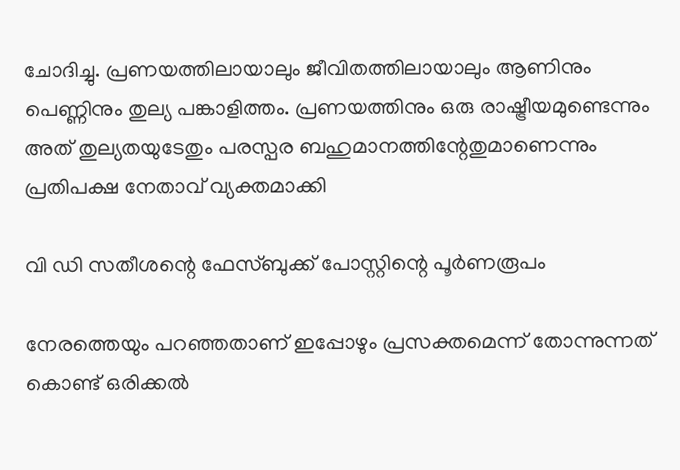ചോദിച്ചു. പ്രണയത്തിലായാലും ജീവിതത്തിലായാലും ആണിനും പെണ്ണിനും തുല്യ പങ്കാളിത്തം. പ്രണയത്തിനും ഒരു രാഷ്ട്രീയമുണ്ടെന്നും അത് തുല്യതയുടേതും പരസ്പര ബഹുമാനത്തിന്റേതുമാണെന്നും പ്രതിപക്ഷ നേതാവ് വ്യക്തമാക്കി

വി ഡി സതീശന്റെ ഫേസ്ബുക്ക് പോസ്റ്റിന്റെ പൂർണരൂപം

നേരത്തെയും പറഞ്ഞതാണ് ഇപ്പോഴും പ്രസക്തമെന്ന് തോന്നുന്നത് കൊണ്ട് ഒരിക്കൽ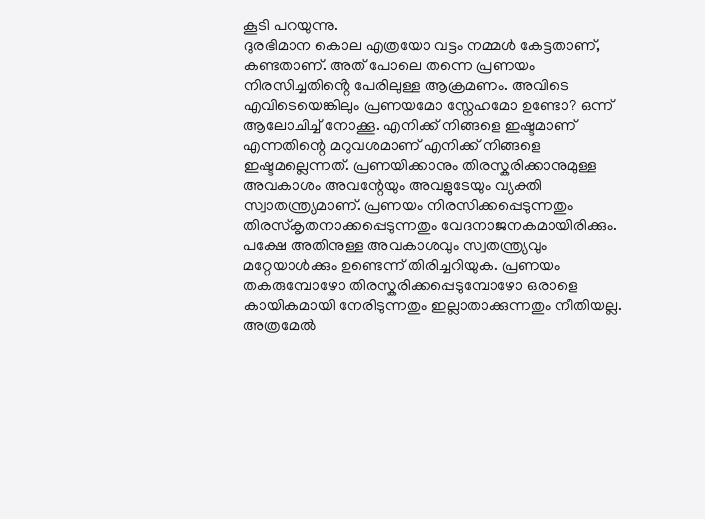കൂടി പറയുന്നു.
ദുരഭിമാന കൊല എത്രയോ വട്ടം നമ്മൾ കേട്ടതാണ്, കണ്ടതാണ്. അത് പോലെ തന്നെ പ്രണയം നിരസിച്ചതിൻ്റെ പേരിലുള്ള ആക്രമണം. അവിടെ എവിടെയെങ്കിലും പ്രണയമോ സ്നേഹമോ ഉണ്ടോ? ഒന്ന് ആലോചിച്ച് നോക്കൂ. എനിക്ക് നിങ്ങളെ ഇഷ്ടമാണ് എന്നതിന്റെ മറുവശമാണ് എനിക്ക് നിങ്ങളെ ഇഷ്ടമല്ലെന്നത്. പ്രണയിക്കാനും തിരസ്കരിക്കാനുമുള്ള അവകാശം അവന്റേയും അവളുടേയും വ്യക്തി സ്വാതന്ത്ര്യമാണ്. പ്രണയം നിരസിക്കപ്പെടുന്നതും തിരസ്കൃതനാക്കപ്പെടുന്നതും വേദനാജനകമായിരിക്കും. പക്ഷേ അതിനുള്ള അവകാശവും സ്വതന്ത്ര്യവും മറ്റേയാൾക്കും ഉണ്ടെന്ന് തിരിച്ചറിയുക. പ്രണയം തകരുമ്പോഴോ തിരസ്കരിക്കപ്പെടുമ്പോഴോ ഒരാളെ കായികമായി നേരിടുന്നതും ഇല്ലാതാക്കുന്നതും നീതിയല്ല. അത്രമേൽ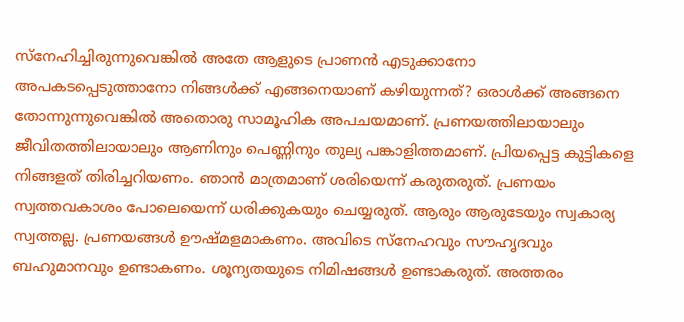സ്നേഹിച്ചിരുന്നുവെങ്കിൽ അതേ ആളുടെ പ്രാണൻ എടുക്കാനോ അപകടപ്പെടുത്താനോ നിങ്ങൾക്ക് എങ്ങനെയാണ് കഴിയുന്നത്? ഒരാൾക്ക് അങ്ങനെ തോന്നുന്നുവെങ്കിൽ അതൊരു സാമൂഹിക അപചയമാണ്. പ്രണയത്തിലായാലും ജീവിതത്തിലായാലും ആണിനും പെണ്ണിനും തുല്യ പങ്കാളിത്തമാണ്. പ്രിയപ്പെട്ട കുട്ടികളെ നിങ്ങളത് തിരിച്ചറിയണം. ഞാൻ മാത്രമാണ് ശരിയെന്ന് കരുതരുത്. പ്രണയം സ്വത്തവകാശം പോലെയെന്ന് ധരിക്കുകയും ചെയ്യരുത്. ആരും ആരുടേയും സ്വകാര്യ സ്വത്തല്ല. പ്രണയങ്ങൾ ഊഷ്മളമാകണം. അവിടെ സ്നേഹവും സൗഹൃദവും ബഹുമാനവും ഉണ്ടാകണം. ശൂന്യതയുടെ നിമിഷങ്ങൾ ഉണ്ടാകരുത്. അത്തരം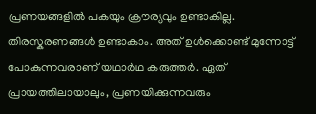പ്രണയങ്ങളിൽ പകയും ക്രൗര്യവും ഉണ്ടാകില്ല. തിരസ്കരണങ്ങൾ ഉണ്ടാകാം. അത് ഉൾക്കൊണ്ട് മുന്നോട്ട് പോകുന്നവരാണ് യഥാർഥ കരുത്തർ. ഏത് പ്രായത്തിലായാലും, പ്രണയിക്കുന്നവരും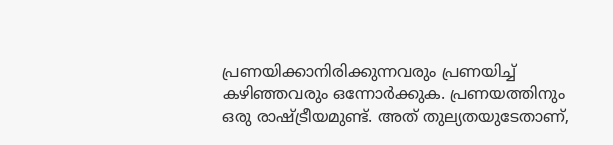പ്രണയിക്കാനിരിക്കുന്നവരും പ്രണയിച്ച് കഴിഞ്ഞവരും ഒന്നോർക്കുക. പ്രണയത്തിനും ഒരു രാഷ്ട്രീയമുണ്ട്. അത് തുല്യതയുടേതാണ്,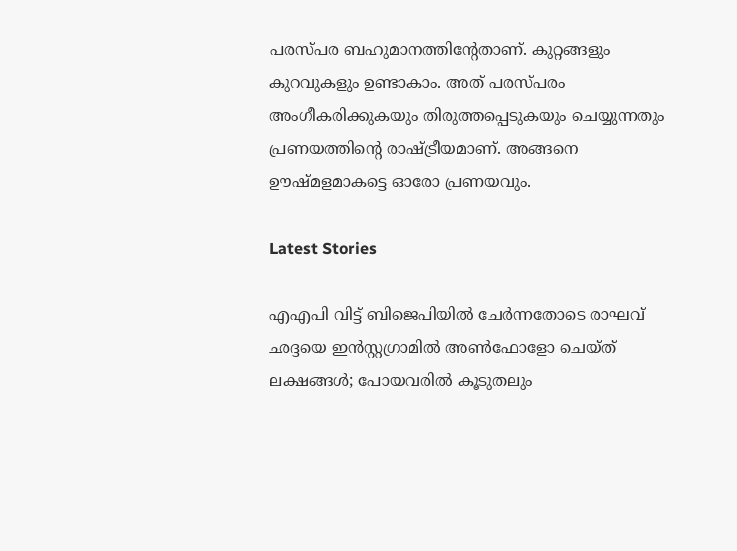പരസ്പര ബഹുമാനത്തിൻ്റേതാണ്. കുറ്റങ്ങളും കുറവുകളും ഉണ്ടാകാം. അത് പരസ്പരം അംഗീകരിക്കുകയും തിരുത്തപ്പെടുകയും ചെയ്യുന്നതും പ്രണയത്തിൻ്റെ രാഷ്ട്രീയമാണ്. അങ്ങനെ ഊഷ്മളമാകട്ടെ ഓരോ പ്രണയവും.

Latest Stories

എഎപി വിട്ട് ബിജെപിയിൽ ചേർന്നതോടെ രാഘവ് ഛദ്ദയെ ഇൻസ്റ്റഗ്രാമിൽ അൺഫോളോ ചെയ്ത് ലക്ഷങ്ങൾ; പോയവരിൽ കൂടുതലും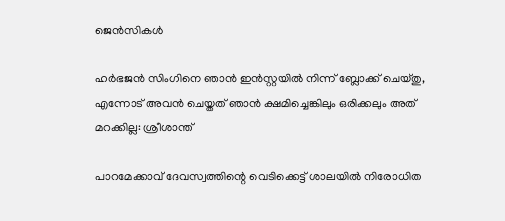ജെന്‍സികൾ

ഹർഭജൻ സിംഗിനെ ഞാൻ ഇൻസ്റ്റയിൽ നിന്ന് ബ്ലോക്ക് ചെയ്തു, എന്നോട് അവൻ ചെയ്തത് ഞാൻ ക്ഷമിച്ചെങ്കിലും ഒരിക്കലും അത് മറക്കില്ല: ശ്രീശാന്ത്

പാറമേക്കാവ് ദേവസ്വത്തിന്റെ വെടിക്കെട്ട് ശാലയിൽ നിരോധിത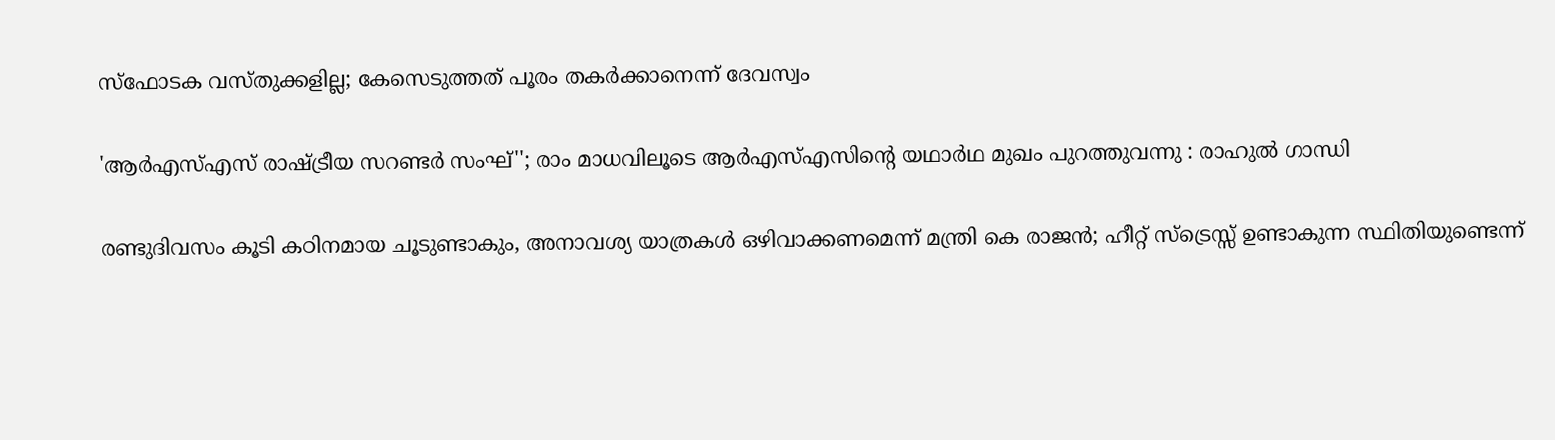സ്ഫോടക വസ്തുക്കളില്ല; കേസെടുത്തത് പൂരം തകർക്കാനെന്ന് ദേവസ്വം

'ആർഎസ്എസ് രാഷ്ട്രീയ സറണ്ടർ സംഘ്''; രാം മാധവിലൂടെ ആർഎസ്എസിന്റെ യഥാർഥ മുഖം പുറത്തുവന്നു : രാഹുൽ ഗാന്ധി

രണ്ടുദിവസം കൂടി കഠിനമായ ചൂടുണ്ടാകും, അനാവശ്യ യാത്രകള്‍ ഒഴിവാക്കണമെന്ന് മന്ത്രി കെ രാജന്‍; ഹീറ്റ് സ്‌ട്രെസ്സ് ഉണ്ടാകുന്ന സ്ഥിതിയുണ്ടെന്ന്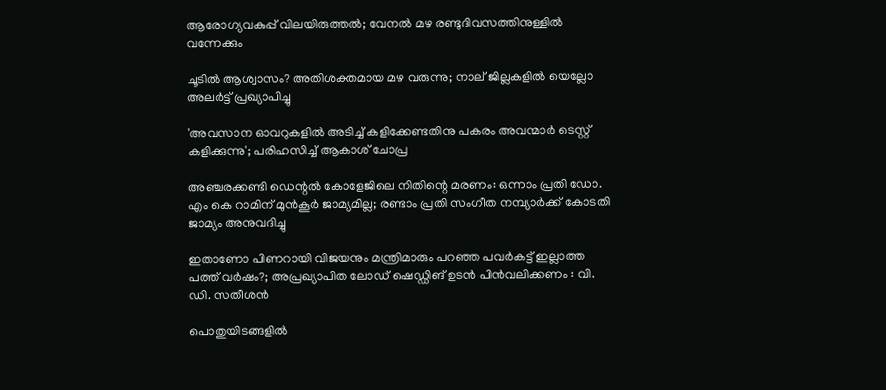ആരോഗ്യവകുപ്പ് വിലയിരുത്തല്‍; വേനല്‍ മഴ രണ്ടുദിവസത്തിനുള്ളില്‍ വന്നേക്കും

ചൂടിൽ ആശ്വാസം? അതിശക്തമായ മഴ വരുന്നു; നാല് ജില്ലകളിൽ യെല്ലോ അലർട്ട് പ്രഖ്യാപിച്ചു

'അവസാന ഓവറുകളിൽ അടിച്ച് കളിക്കേണ്ടതിനു പകരം അവന്മാർ ടെസ്റ്റ് കളിക്കുന്നു'; പരിഹസിച്ച് ആകാശ് ചോപ്ര

അഞ്ചരക്കണ്ടി ഡെന്റല്‍ കോളേജിലെ നിതിന്റെ മരണം: ഒന്നാം പ്രതി ഡോ. എം കെ റാമിന് മുന്‍കൂര്‍ ജാമ്യമില്ല; രണ്ടാം പ്രതി സംഗീത നമ്പ്യാര്‍ക്ക് കോടതി ജാമ്യം അനുവദിച്ചു

ഇതാണോ പിണറായി വിജയനും മന്ത്രിമാരും പറഞ്ഞ പവർകട്ട് ഇല്ലാത്ത പത്ത് വർഷം?; അപ്രഖ്യാപിത ലോഡ് ഷെഡ്ഡിങ് ഉടൻ പിൻവലിക്കണം : വി. ഡി. സതീശൻ

പൊതുയിടങ്ങളിൽ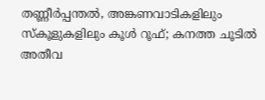തണ്ണീർപ്പന്തൽ, അങ്കണവാടികളിലും സ്കൂളുകളിലും കൂൾ റൂഫ്; കനത്ത ചൂടിൽ അതീവ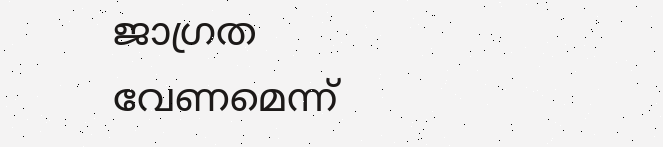ജാഗ്രത വേണമെന്ന്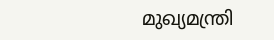മുഖ്യമന്ത്രി